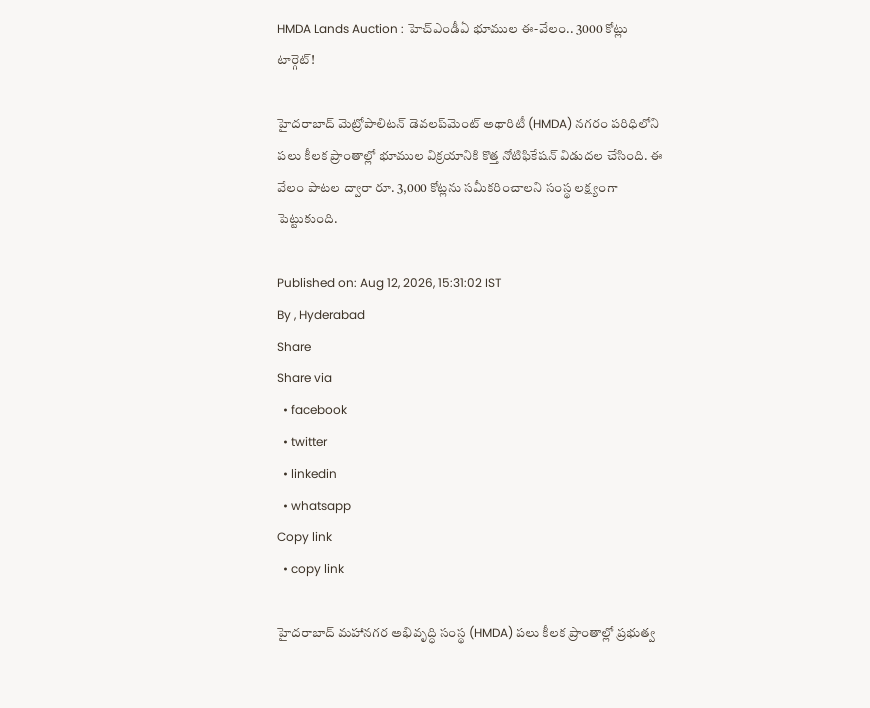HMDA Lands Auction : హెచ్‌ఎండీఏ భూముల ఈ-వేలం.. 3000 కోట్లు టార్గెట్!

హైదరాబాద్ మెట్రోపాలిటన్ డెవలప్‌మెంట్ అథారిటీ (HMDA) నగరం పరిధిలోని పలు కీలక ప్రాంతాల్లో భూముల విక్రయానికి కొత్త నోటిఫికేషన్ విడుదల చేసింది. ఈ వేలం పాటల ద్వారా రూ. 3,000 కోట్లను సమీకరించాలని సంస్థ లక్ష్యంగా పెట్టుకుంది.

Published on: Aug 12, 2026, 15:31:02 IST
By , Hyderabad
Share
Share via
  • facebook
  • twitter
  • linkedin
  • whatsapp
Copy link
  • copy link

హైదరాబాద్ మహానగర అభివృద్ధి సంస్థ (HMDA) పలు కీలక ప్రాంతాల్లో ప్రభుత్వ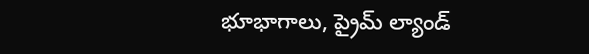భూభాగాలు, ప్రైమ్ ల్యాండ్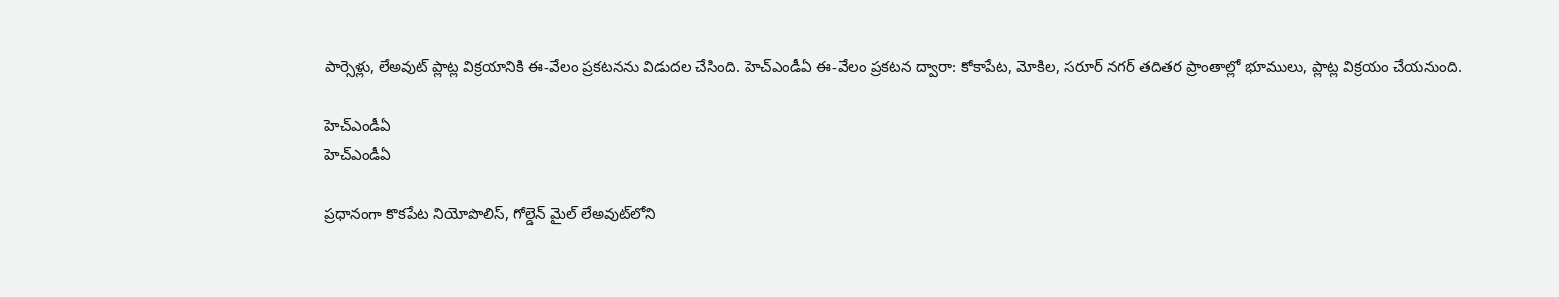పార్సెళ్లు, లేఅవుట్ ప్లాట్ల విక్రయానికి ఈ-వేలం ప్రకటనను విడుదల చేసింది. హెచ్‌ఎండీఏ ఈ-వేలం ప్రకటన ద్వారా: కోకాపేట, మోకిల, సరూర్ నగర్ తదితర ప్రాంతాల్లో భూములు, ప్లాట్ల విక్రయం చేయనుంది.

హెచ్ఎండీఏ
హెచ్ఎండీఏ

ప్రధానంగా కొకపేట నియోపొలిస్, గోల్డెన్ మైల్ లేఅవుట్‌లోని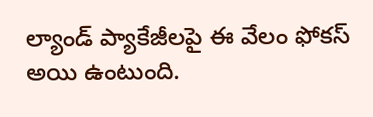ల్యాండ్ ప్యాకేజీలపై ఈ వేలం ఫోకస్ అయి ఉంటుంది.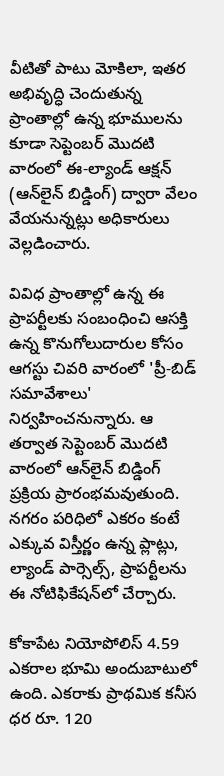వీటితో పాటు మోకిలా, ఇతర అభివృద్ధి చెందుతున్న ప్రాంతాల్లో ఉన్న భూములను కూడా సెప్టెంబర్ మొదటి వారంలో ఈ-ల్యాండ్ ఆక్షన్ (ఆన్‌లైన్ బిడ్డింగ్) ద్వారా వేలం వేయనున్నట్లు అధికారులు వెల్లడించారు.

వివిధ ప్రాంతాల్లో ఉన్న ఈ ప్రాపర్టీలకు సంబంధించి ఆసక్తి ఉన్న కొనుగోలుదారుల కోసం ఆగస్టు చివరి వారంలో 'ప్రీ-బిడ్ సమావేశాలు' నిర్వహించనున్నారు. ఆ తర్వాత సెప్టెంబర్ మొదటి వారంలో ఆన్‌లైన్ బిడ్డింగ్ ప్రక్రియ ప్రారంభమవుతుంది. నగరం పరిధిలో ఎకరం కంటే ఎక్కువ విస్తీర్ణం ఉన్న ప్లాట్లు, ల్యాండ్ పార్సెల్స్, ప్రాపర్టీలను ఈ నోటిఫికేషన్‌లో చేర్చారు.

కోకాపేట నియోపోలిస్ 4.59 ఎకరాల భూమి అందుబాటులో ఉంది. ఎకరాకు ప్రాథమిక కనీస ధర రూ. 120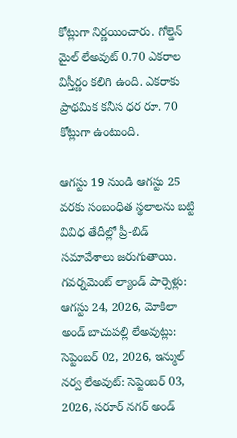కోట్లుగా నిర్ణయించారు. గోల్డెన్ మైల్ లేఅవుట్ 0.70 ఎకరాల విస్తీర్ణం కలిగి ఉంది. ఎకరాకు ప్రాథమిక కనీస ధర రూ. 70 కోట్లుగా ఉంటుంది.

ఆగస్టు 19 నుండి ఆగస్టు 25 వరకు సంబంధిత స్థలాలను బట్టి వివిధ తేదీల్లో ప్రీ-బిడ్ సమావేశాలు జరుగుతాయి. గవర్నమెంట్ ల్యాండ్ పార్సెళ్లు: ఆగస్టు 24, 2026, మోకిలా అండ్ బాచుపల్లి లేఅవుట్లు: సెప్టెంబర్ 02, 2026, ఇన్ముల్ నర్వ లేఅవుట్: సెప్టెంబర్ 03, 2026, సరూర్ నగర్ అండ్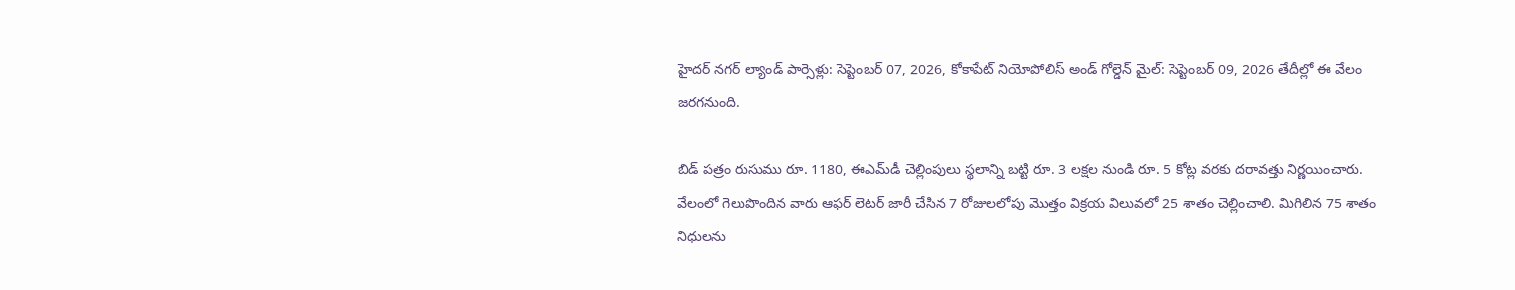హైదర్ నగర్ ల్యాండ్ పార్సెళ్లు: సెప్టెంబర్ 07, 2026, కోకాపేట్ నియోపోలిస్ అండ్ గోల్డెన్ మైల్: సెప్టెంబర్ 09, 2026 తేదీల్లో ఈ వేలం జరగనుంది.

బిడ్ పత్రం రుసుము రూ. 1180, ఈఎమ్‌డీ చెల్లింపులు స్థలాన్ని బట్టి రూ. 3 లక్షల నుండి రూ. 5 కోట్ల వరకు దరావత్తు నిర్ణయించారు. వేలంలో గెలుపొందిన వారు ఆఫర్ లెటర్ జారీ చేసిన 7 రోజులలోపు మొత్తం విక్రయ విలువలో 25 శాతం చెల్లించాలి. మిగిలిన 75 శాతం నిధులను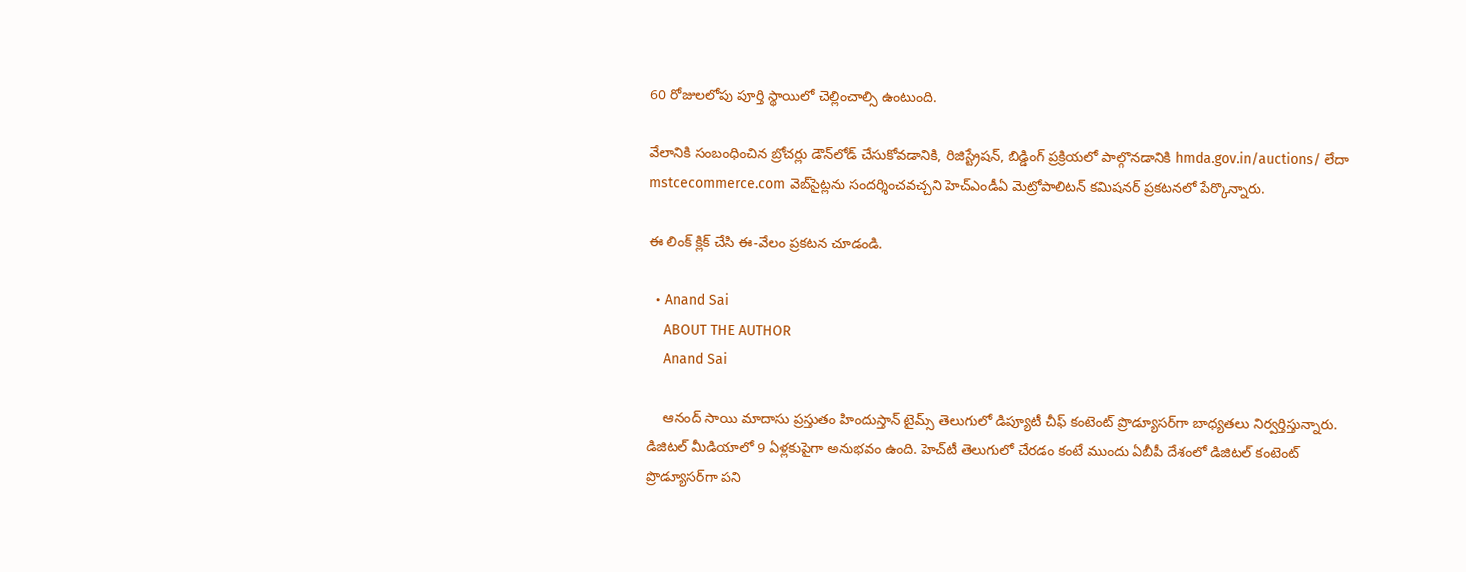60 రోజులలోపు పూర్తి స్థాయిలో చెల్లించాల్సి ఉంటుంది.

వేలానికి సంబంధించిన బ్రోచర్లు డౌన్‌లోడ్ చేసుకోవడానికి, రిజిస్ట్రేషన్, బిడ్డింగ్ ప్రక్రియలో పాల్గొనడానికి hmda.gov.in/auctions/ లేదా mstcecommerce.com వెబ్‌సైట్లను సందర్శించవచ్చని హెచ్‌ఎండీఏ మెట్రోపాలిటన్ కమిషనర్ ప్రకటనలో పేర్కొన్నారు.

ఈ లింక్ క్లిక్ చేసి ఈ-వేలం ప్రకటన చూడండి.

  • Anand Sai
    ABOUT THE AUTHOR
    Anand Sai

    ఆనంద్ సాయి మాదాసు ప్రస్తుతం హిందుస్తాన్ టైమ్స్ తెలుగులో డిప్యూటీ చీఫ్ కంటెంట్ ప్రొడ్యూసర్‌గా బాధ్యతలు నిర్వర్తిస్తున్నారు. డిజిటల్ మీడియాలో 9 ఏళ్లకుపైగా అనుభవం ఉంది. హెచ్‌టీ తెలుగులో చేరడం కంటే ముందు ఏబీపీ దేశంలో డిజిటల్ కంటెంట్ ప్రొడ్యూసర్‌గా పని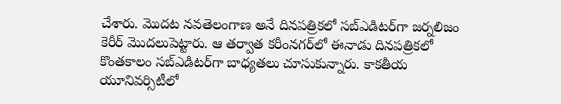చేశారు. మెుదట నవతెలంగాణ అనే దినపత్రికలో సబ్ఎడిటర్‌గా జర్నలిజం కెరీర్ మెుదలుపెట్టారు. ఆ తర్వాత కరీంనగర్‌లో ఈనాడు దినపత్రికలో కొంతకాలం సబ్‌ఎడిటర్‌గా బాధ్యతలు చూసుకున్నారు. కాకతీయ యూనివర్సిటీలో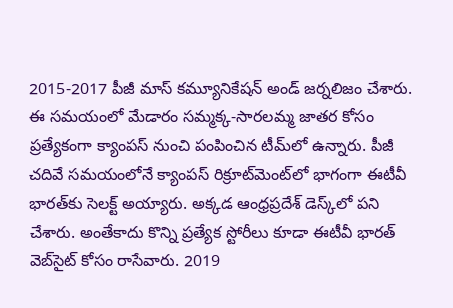2015-2017 పీజీ మాస్ కమ్యూనికేషన్ అండ్ జర్నలిజం చేశారు. ఈ సమయంలో మేడారం సమ్మక్క-సారలమ్మ జాతర కోసం ప్రత్యేకంగా క్యాంపస్ నుంచి పంపించిన టీమ్‌లో ఉన్నారు. పీజీ చదివే సమయంలోనే క్యాంపస్ రిక్రూట్‌మెంట్‌లో భాగంగా ఈటీవీ భారత్‌కు సెలక్ట్ అయ్యారు. అక్కడ ఆంధ్రప్రదేశ్‌ డెస్క్‌లో పని చేశారు. అంతేకాదు కొన్ని ప్రత్యేక స్టోరీలు కూడా ఈటీవీ భారత్ వెబ్‌సైట్ కోసం రాసేవారు. 2019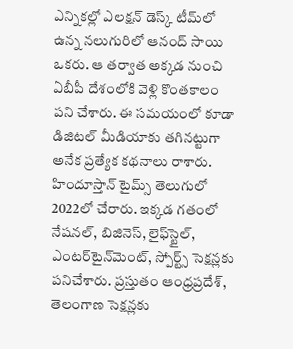ఎన్నికల్లో ఎలక్షన్ డెస్క్‌ టీమ్‌లో ఉన్న నలుగురిలో ఆనంద్ సాయి ఒకరు. ఆ తర్వాత అక్కడ నుంచి ఏబీపీ దేశంలోకి వెళ్లి కొంతకాలం పని చేశారు. ఈ సమయంలో కూడా డిజిటల్ మీడియాకు తగినట్టుగా అనేక ప్రత్యేక కథనాలు రాశారు. హిందూస్తాన్ టైమ్స్‌ తెలుగులో 2022లో చేరారు. ఇక్కడ గతంలో నేషనల్, బిజినెస్, లైఫ్‌స్టైల్, ఎంటర్‌టైన్‌మెంట్‌, స్పోర్ట్స్‌ సెక్షన్లకు పనిచేశారు. ప్రస్తుతం ఆంధ్రప్రదేశ్, తెలంగాణ సెక్షన్లకు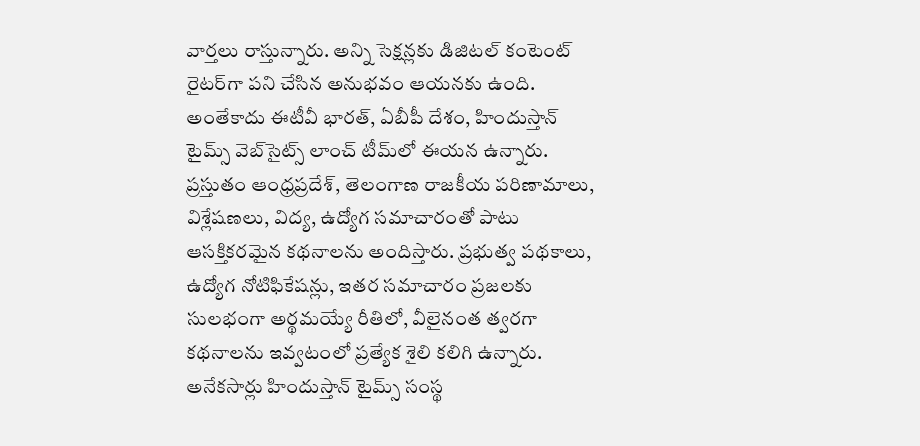వార్తలు రాస్తున్నారు. అన్ని సెక్షన్లకు డిజిటల్ కంటెంట్ రైటర్‌గా పని చేసిన అనుభవం ఆయనకు ఉంది. అంతేకాదు ఈటీవీ భారత్, ఏబీపీ దేశం, హిందుస్తాన్ టైమ్స్ వెబ్‌సైట్స్ లాంచ్ టీమ్‌లో ఈయన ఉన్నారు. ప్రస్తుతం ఆంధ్రప్రదేశ్, తెలంగాణ రాజకీయ పరిణామాలు, విశ్లేషణలు, విద్య, ఉద్యోగ సమాచారంతో పాటు ఆసక్తికరమైన కథనాలను అందిస్తారు. ప్రభుత్వ పథకాలు, ఉద్యోగ నోటిఫికేషన్లు, ఇతర సమాచారం ప్రజలకు సులభంగా అర్థమయ్యే రీతిలో, వీలైనంత త్వరగా కథనాలను ఇవ్వటంలో ప్రత్యేక శైలి కలిగి ఉన్నారు. అనేకసార్లు హిందుస్తాన్ టైమ్స్ సంస్థ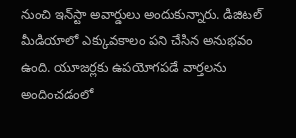నుంచి ఇన్‌స్టా అవార్డులు అందుకున్నారు. డిజిటల్ మీడియాలో ఎక్కువకాలం పని చేసిన అనుభవం ఉంది. యూజర్లకు ఉపయోగపడే వార్తలను అందించడంలో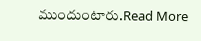ముందుంటారు.Read More